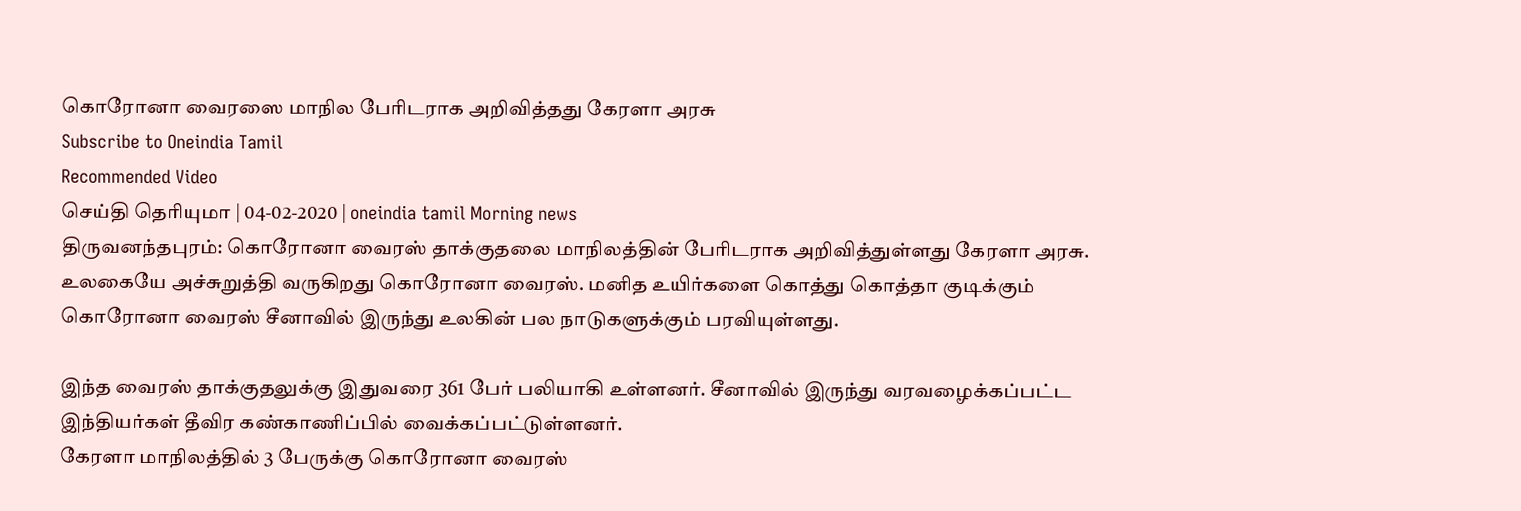கொரோனா வைரஸை மாநில பேரிடராக அறிவித்தது கேரளா அரசு
Subscribe to Oneindia Tamil
Recommended Video
செய்தி தெரியுமா | 04-02-2020 | oneindia tamil Morning news
திருவனந்தபுரம்: கொரோனா வைரஸ் தாக்குதலை மாநிலத்தின் பேரிடராக அறிவித்துள்ளது கேரளா அரசு.
உலகையே அச்சுறுத்தி வருகிறது கொரோனா வைரஸ். மனித உயிர்களை கொத்து கொத்தா குடிக்கும் கொரோனா வைரஸ் சீனாவில் இருந்து உலகின் பல நாடுகளுக்கும் பரவியுள்ளது.

இந்த வைரஸ் தாக்குதலுக்கு இதுவரை 361 பேர் பலியாகி உள்ளனர். சீனாவில் இருந்து வரவழைக்கப்பட்ட இந்தியர்கள் தீவிர கண்காணிப்பில் வைக்கப்பட்டுள்ளனர்.
கேரளா மாநிலத்தில் 3 பேருக்கு கொரோனா வைரஸ்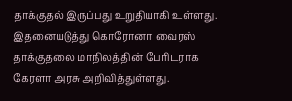தாக்குதல் இருப்பது உறுதியாகி உள்ளது. இதனையடுத்து கொரோனா வைரஸ் தாக்குதலை மாநிலத்தின் பேரிடராக கேரளா அரசு அறிவித்துள்ளது.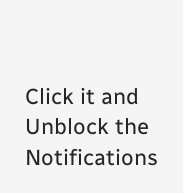Click it and Unblock the Notifications